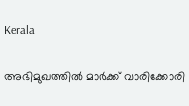Kerala

അഭിമുഖത്തില്‍ മാര്‍ക്ക് വാരിക്കോരി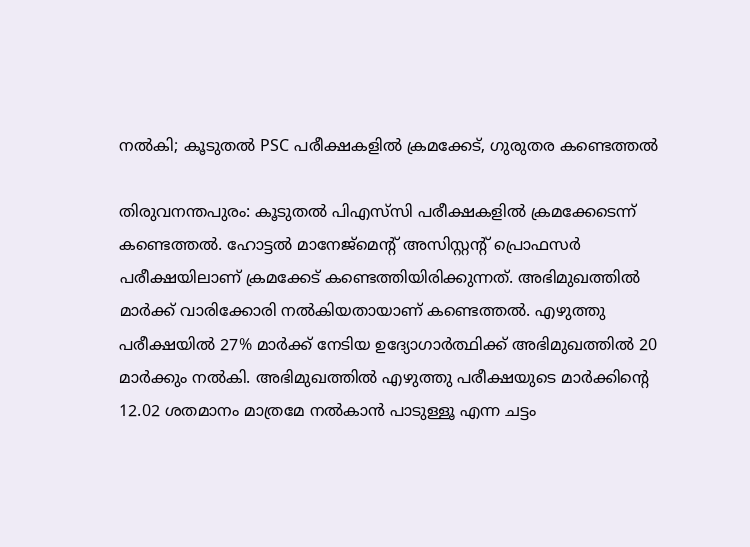നല്‍കി; കൂടുതല്‍ PSC പരീക്ഷകളില്‍ ക്രമക്കേട്, ഗുരുതര കണ്ടെത്തല്‍

തിരുവനന്തപുരം: കൂടുതല്‍ പിഎസ്‌സി പരീക്ഷകളില്‍ ക്രമക്കേടെന്ന് കണ്ടെത്തല്‍. ഹോട്ടല്‍ മാനേജ്‌മെന്റ് അസിസ്റ്റന്റ് പ്രൊഫസര്‍ പരീക്ഷയിലാണ് ക്രമക്കേട് കണ്ടെത്തിയിരിക്കുന്നത്. അഭിമുഖത്തില്‍ മാര്‍ക്ക് വാരിക്കോരി നല്‍കിയതായാണ് കണ്ടെത്തല്‍. എഴുത്തു പരീക്ഷയില്‍ 27% മാര്‍ക്ക് നേടിയ ഉദ്യോഗാര്‍ത്ഥിക്ക് അഭിമുഖത്തില്‍ 20 മാര്‍ക്കും നല്‍കി. അഭിമുഖത്തില്‍ എഴുത്തു പരീക്ഷയുടെ മാര്‍ക്കിന്റെ 12.02 ശതമാനം മാത്രമേ നല്‍കാന്‍ പാടുള്ളൂ എന്ന ചട്ടം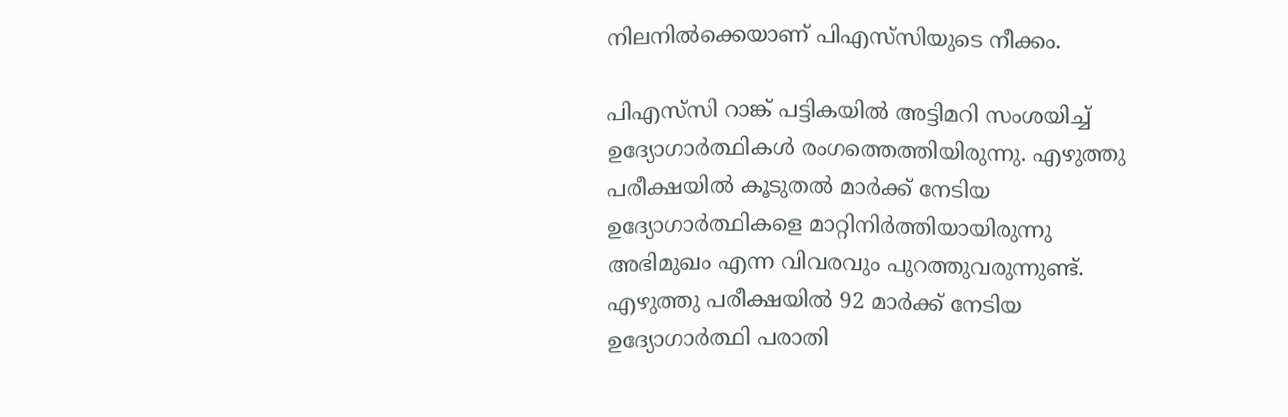നിലനില്‍ക്കെയാണ് പിഎസ്‌സിയുടെ നീക്കം.

പിഎസ്‌സി റാങ്ക് പട്ടികയില്‍ അട്ടിമറി സംശയിച്ച് ഉദ്യോഗാര്‍ത്ഥികള്‍ രംഗത്തെത്തിയിരുന്നു. എഴുത്തു പരീക്ഷയില്‍ കൂടുതല്‍ മാര്‍ക്ക് നേടിയ ഉദ്യോഗാര്‍ത്ഥികളെ മാറ്റിനിര്‍ത്തിയായിരുന്നു അഭിമുഖം എന്ന വിവരവും പുറത്തുവരുന്നുണ്ട്. എഴുത്തു പരീക്ഷയില്‍ 92 മാര്‍ക്ക് നേടിയ ഉദ്യോഗാര്‍ത്ഥി പരാതി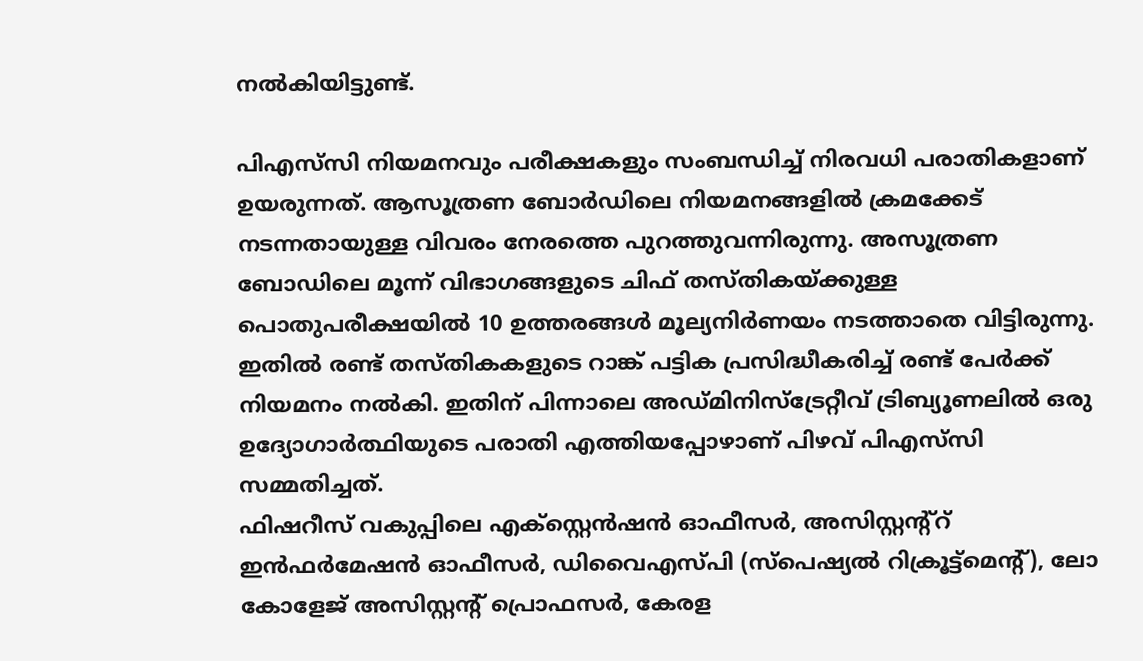നല്‍കിയിട്ടുണ്ട്.

പിഎസ്‌സി നിയമനവും പരീക്ഷകളും സംബന്ധിച്ച് നിരവധി പരാതികളാണ് ഉയരുന്നത്. ആസൂത്രണ ബോര്‍ഡിലെ നിയമനങ്ങളില്‍ ക്രമക്കേട് നടന്നതായുള്ള വിവരം നേരത്തെ പുറത്തുവന്നിരുന്നു. അസൂത്രണ ബോഡിലെ മൂന്ന് വിഭാഗങ്ങളുടെ ചിഫ് തസ്തികയ്ക്കുള്ള പൊതുപരീക്ഷയില്‍ 10 ഉത്തരങ്ങള്‍ മൂല്യനിര്‍ണയം നടത്താതെ വിട്ടിരുന്നു. ഇതില്‍ രണ്ട് തസ്തികകളുടെ റാങ്ക് പട്ടിക പ്രസിദ്ധീകരിച്ച് രണ്ട് പേര്‍ക്ക് നിയമനം നല്‍കി. ഇതിന് പിന്നാലെ അഡ്മിനിസ്ട്രേറ്റീവ് ട്രിബ്യൂണലില്‍ ഒരു ഉദ്യോഗാര്‍ത്ഥിയുടെ പരാതി എത്തിയപ്പോഴാണ് പിഴവ് പിഎസ്‌സി സമ്മതിച്ചത്.
ഫിഷറീസ് വകുപ്പിലെ എക്സ്റ്റെന്‍ഷന്‍ ഓഫീസര്‍, അസിസ്റ്റന്റ്റ് ഇന്‍ഫര്‍മേഷന്‍ ഓഫീസര്‍, ഡിവൈഎസ്പി (സ്പെഷ്യല്‍ റിക്രൂട്ട്മെന്റ്), ലോ കോളേജ് അസിസ്റ്റന്റ് പ്രൊഫസര്‍, കേരള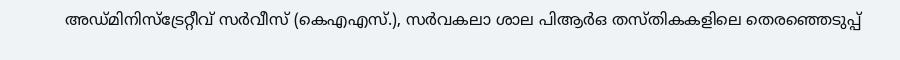അഡ്മിനിസ്ട്രേറ്റീവ് സര്‍വീസ് (കെഎഎസ്.), സര്‍വകലാ ശാല പിആര്‍ഒ തസ്തികകളിലെ തെരഞ്ഞെടുപ്പ്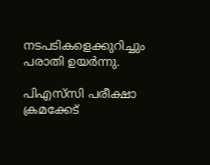നടപടികളെക്കുറിച്ചും പരാതി ഉയര്‍ന്നു.

പിഎസ്‌സി പരീക്ഷാ ക്രമക്കേട്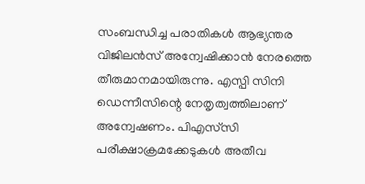സംബന്ധിച്ച പരാതികള്‍ ആഭ്യന്തര വിജിലന്‍സ് അന്വേഷിക്കാന്‍ നേരത്തെ തീരുമാനമായിരുന്നു. എസ്പി സിനി ഡെന്നീസിന്റെ നേതൃത്വത്തിലാണ് അന്വേഷണം. പിഎസ്‌സി പരീക്ഷാക്രമക്കേടുകള്‍ അതീവ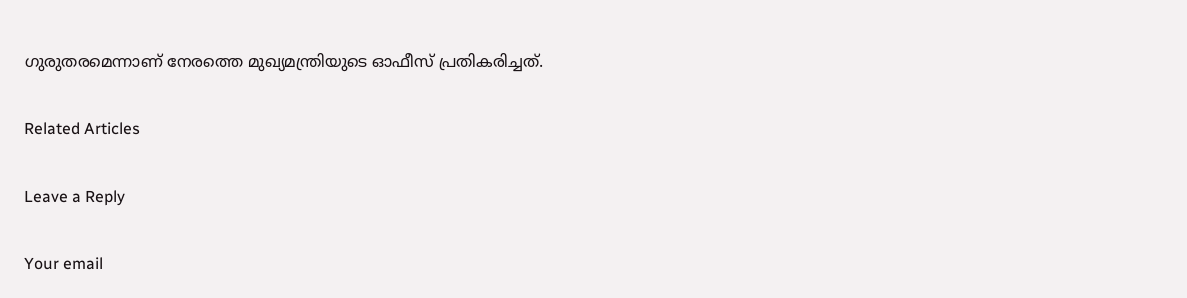ഗുരുതരമെന്നാണ് നേരത്തെ മുഖ്യമന്ത്രിയുടെ ഓഫീസ് പ്രതികരിച്ചത്.

Related Articles

Leave a Reply

Your email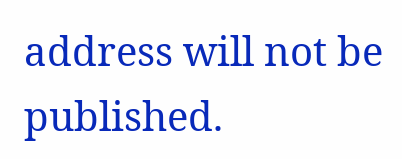address will not be published.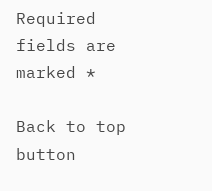Required fields are marked *

Back to top button